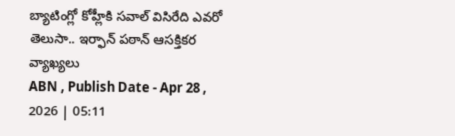బ్యాటింగ్లో కోహ్లీకి సవాల్ విసిరేది ఎవరో తెలుసా.. ఇర్ఫాన్ పఠాన్ ఆసక్తికర వ్యాఖ్యలు
ABN , Publish Date - Apr 28 , 2026 | 05:11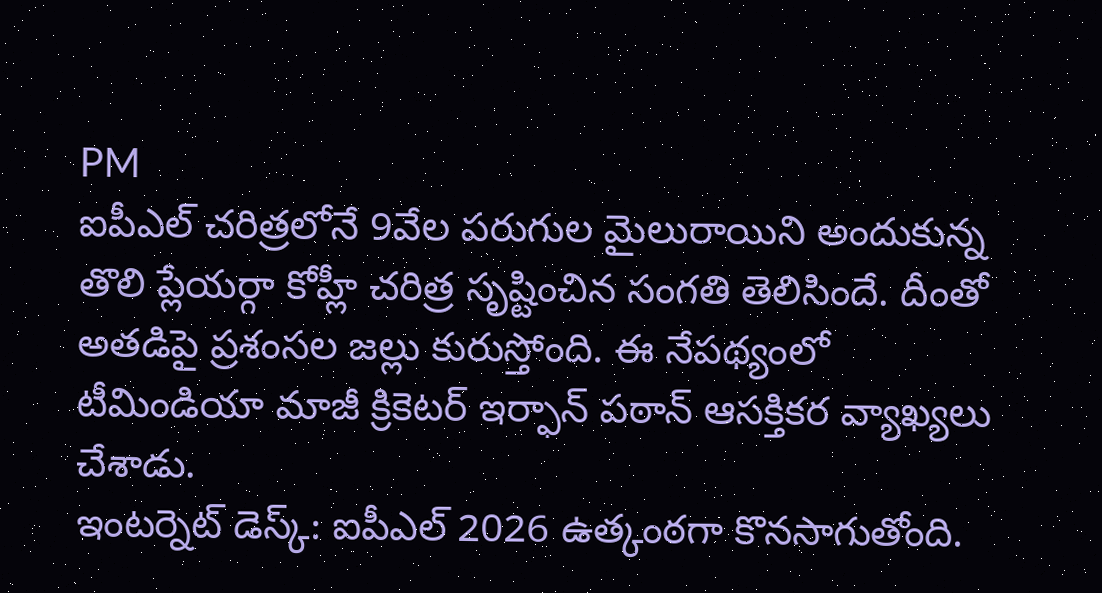PM
ఐపీఎల్ చరిత్రలోనే 9వేల పరుగుల మైలురాయిని అందుకున్న తొలి ప్లేయర్గా కోహ్లీ చరిత్ర సృష్టించిన సంగతి తెలిసిందే. దీంతో అతడిపై ప్రశంసల జల్లు కురుస్తోంది. ఈ నేపథ్యంలో టీమిండియా మాజీ క్రికెటర్ ఇర్ఫాన్ పఠాన్ ఆసక్తికర వ్యాఖ్యలు చేశాడు.
ఇంటర్నెట్ డెస్క్: ఐపీఎల్ 2026 ఉత్కంఠగా కొనసాగుతోంది.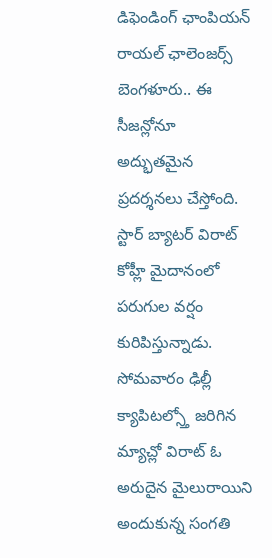డిఫెండింగ్ ఛాంపియన్ రాయల్ ఛాలెంజర్స్ బెంగళూరు.. ఈ సీజన్లోనూ అద్భుతమైన ప్రదర్శనలు చేస్తోంది. స్టార్ బ్యాటర్ విరాట్ కోహ్లీ మైదానంలో పరుగుల వర్షం కురిపిస్తున్నాడు. సోమవారం ఢిల్లీ క్యాపిటల్స్తో జరిగిన మ్యాచ్లో విరాట్ ఓ అరుదైన మైలురాయిని అందుకున్న సంగతి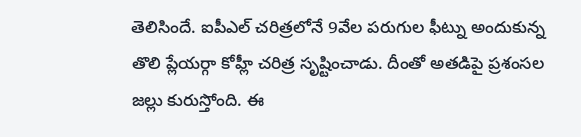తెలిసిందే. ఐపీఎల్ చరిత్రలోనే 9వేల పరుగుల ఫీట్ను అందుకున్న తొలి ప్లేయర్గా కోహ్లీ చరిత్ర సృష్టించాడు. దీంతో అతడిపై ప్రశంసల జల్లు కురుస్తోంది. ఈ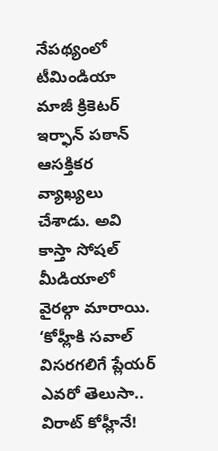నేపథ్యంలో టీమిండియా మాజీ క్రికెటర్ ఇర్ఫాన్ పఠాన్ ఆసక్తికర వ్యాఖ్యలు చేశాడు. అవి కాస్తా సోషల్ మీడియాలో వైరల్గా మారాయి.
‘కోహ్లీకి సవాల్ విసరగలిగే ప్లేయర్ ఎవరో తెలుసా.. విరాట్ కోహ్లీనే!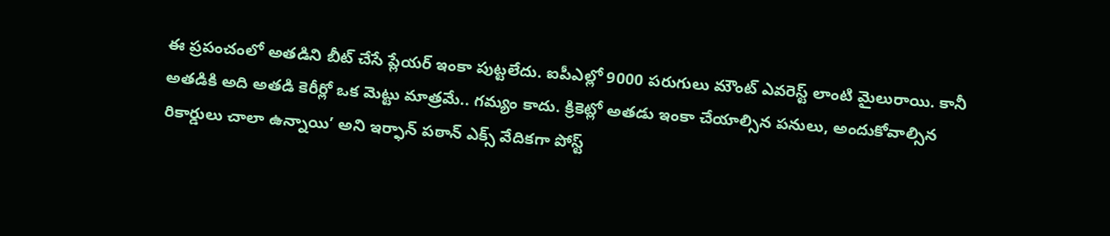ఈ ప్రపంచంలో అతడిని బీట్ చేసే ప్లేయర్ ఇంకా పుట్టలేదు. ఐపీఎల్లో 9000 పరుగులు మౌంట్ ఎవరెస్ట్ లాంటి మైలురాయి. కానీ అతడికి అది అతడి కెరీర్లో ఒక మెట్టు మాత్రమే.. గమ్యం కాదు. క్రికెట్లో అతడు ఇంకా చేయాల్సిన పనులు, అందుకోవాల్సిన రికార్డులు చాలా ఉన్నాయి’ అని ఇర్ఫాన్ పఠాన్ ఎక్స్ వేదికగా పోస్ట్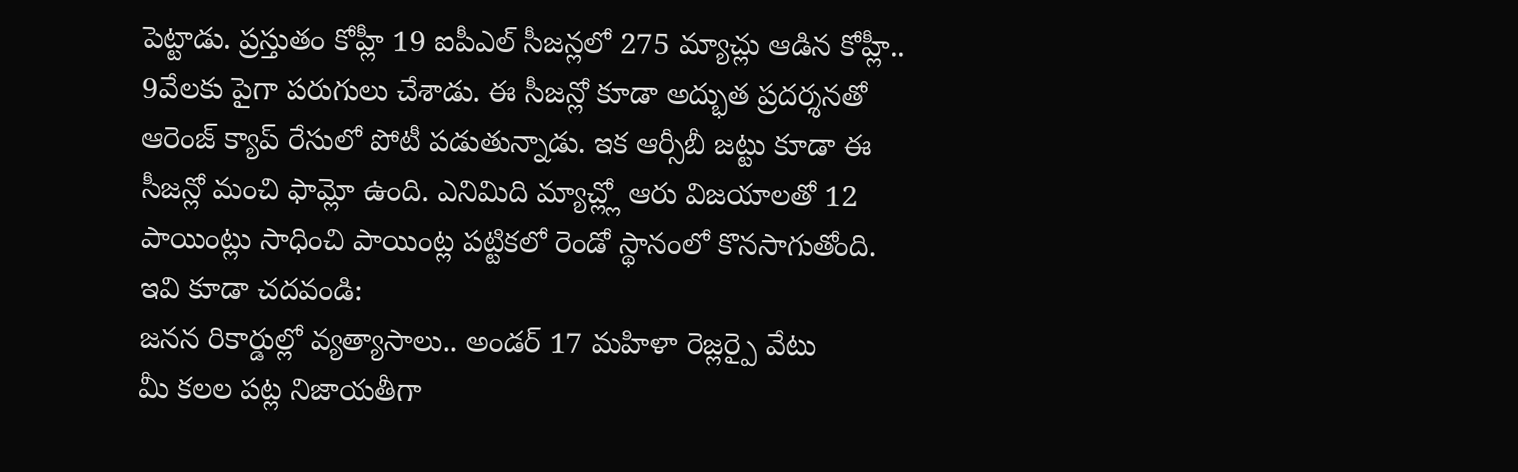పెట్టాడు. ప్రస్తుతం కోహ్లీ 19 ఐపీఎల్ సీజన్లలో 275 మ్యాచ్లు ఆడిన కోహ్లీ.. 9వేలకు పైగా పరుగులు చేశాడు. ఈ సీజన్లో కూడా అద్భుత ప్రదర్శనతో ఆరెంజ్ క్యాప్ రేసులో పోటీ పడుతున్నాడు. ఇక ఆర్సీబీ జట్టు కూడా ఈ సీజన్లో మంచి ఫామ్లో ఉంది. ఎనిమిది మ్యాచ్ల్లో ఆరు విజయాలతో 12 పాయింట్లు సాధించి పాయింట్ల పట్టికలో రెండో స్థానంలో కొనసాగుతోంది.
ఇవి కూడా చదవండి:
జనన రికార్డుల్లో వ్యత్యాసాలు.. అండర్ 17 మహిళా రెజ్లర్పై వేటు
మీ కలల పట్ల నిజాయతీగా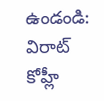ఉండండి: విరాట్ కోహ్లీ